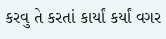કરવુ તે કરતાં કાર્યાં કર્યાં વગર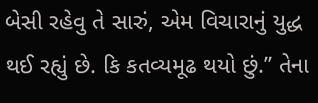બેસી રહેવુ તે સારું, એમ વિચારાનું યુદ્ધ થઈ રહ્યું છે. કિ કતવ્યમૂઢ થયો છું.” તેના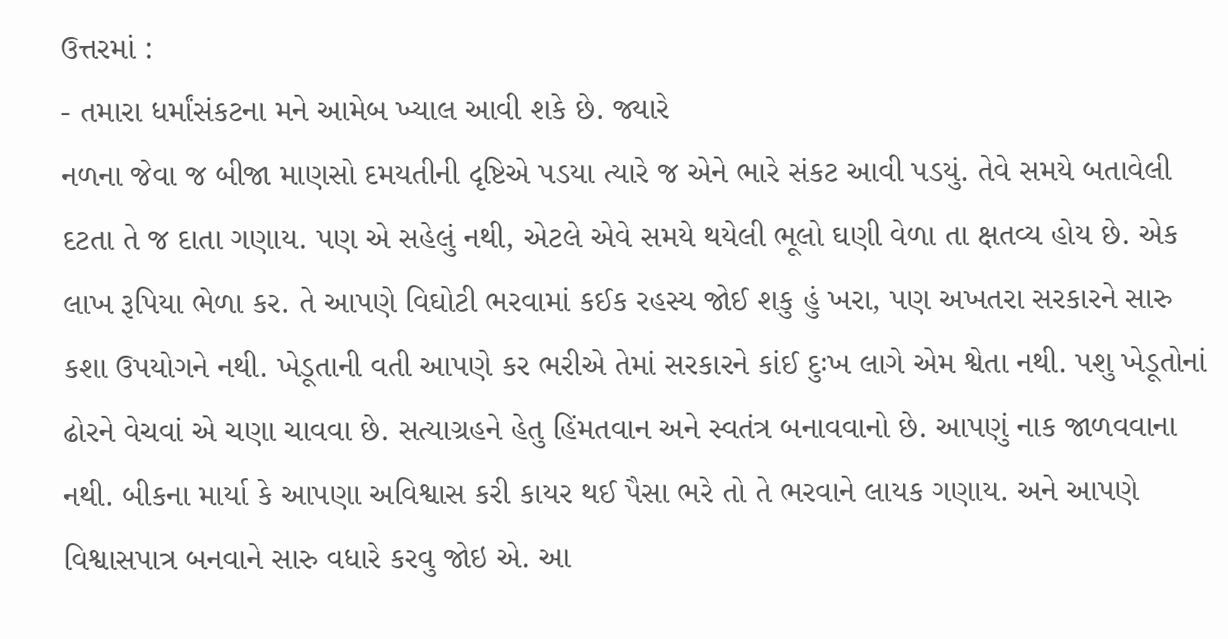ઉત્તરમાં :
- તમારા ધર્માંસંકટના મને આમેબ ખ્યાલ આવી શકે છે. જ્યારે
નળના જેવા જ બીજા માણસો દમયતીની દૃષ્ટિએ પડયા ત્યારે જ એને ભારે સંકટ આવી પડયું. તેવે સમયે બતાવેલી દટતા તે જ દાતા ગણાય. પણ એ સહેલું નથી, એટલે એવે સમયે થયેલી ભૂલો ઘણી વેળા તા ક્ષતવ્ય હોય છે. એક લાખ રૂપિયા ભેળા કર. તે આપણે વિઘોટી ભરવામાં કઈક રહસ્ય જોઈ શકુ હું ખરા, પણ અખતરા સરકારને સારુ કશા ઉપયોગને નથી. ખેડૂતાની વતી આપણે કર ભરીએ તેમાં સરકારને કાંઈ દુઃખ લાગે એમ શ્વેતા નથી. પશુ ખેડૂતોનાં ઢોરને વેચવાં એ ચણા ચાવવા છે. સત્યાગ્રહને હેતુ હિંમતવાન અને સ્વતંત્ર બનાવવાનો છે. આપણું નાક જાળવવાના નથી. બીકના માર્યા કે આપણા અવિશ્વાસ કરી કાયર થઈ પૈસા ભરે તો તે ભરવાને લાયક ગણાય. અને આપણે વિશ્વાસપાત્ર બનવાને સારુ વધારે કરવુ જોઇ એ. આ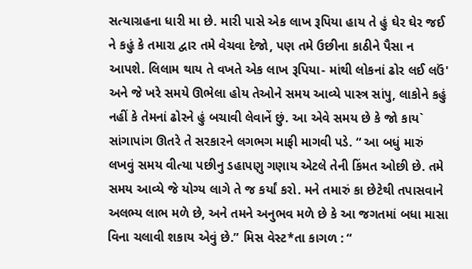સત્યાગ્રહના ધારી મા છે. મારી પાસે એક લાખ રૂપિયા હાય તે હું ઘેર ઘેર જઈ ને કહું કે તમારા દ્વાર તમે વેચવા દેજો, પણ તમે ઉછીના કાઠીને પૈસા ન આપશે. લિલામ થાય તે વખતે એક લાખ રૂપિયા- માંથી લોકનાં ઢોર લઈ લઉં' અને જે ખરે સમયે ઊભેલા હોય તેઓને સમય આવ્યે પાસ્ત્ર સાંપુ, લાકોને કહું નહીં કે તેમનાં ઢોરને હું બચાવી લેવાનેં છું. આ એવે સમય છે કે જો કાય` સાંગાપાંગ ઊતરે તે સરકારને લગભગ માફી માગવી પડે. “ આ બધું મારું લખવું સમય વીત્યા પછીનુ ડહાપણુ ગણાય એટલે તેની કિંમત ઓછી છે. તમે સમય આવ્યે જે યોગ્ય લાગે તે જ કર્યાં કરો. મને તમારું કા છેટેથી તપાસવાને અલભ્ય લાભ મળે છે, અને તમને અનુભવ મળે છે કે આ જગતમાં બધા માસા વિના ચલાવી શકાય એવું છે.” મિસ વેસ્ટ*તા કાગળ : “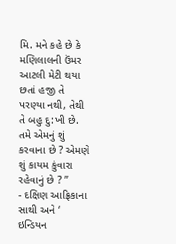મિ. મને કહે છે કે મણિલાલની ઉંમર આટલી મેટી થયા છતાં હજી તે પરણ્યા નથી, તેથી તે બહુ દુ:ખી છે. તમે એમનું શું કરવાના છે ? એમણે શું કાયમ કુંવારા રહેવાનું છે ? ”
- દક્ષિણ આફ્રિકાના સાથી અને ‘ ઇન્ડિયન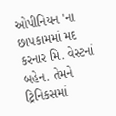ઓપીનિયન 'ના છાપકામમાં મદ
કરનાર મિ. વેસ્ટનાં બહેન. તેમને ટ્રિનિકસમાં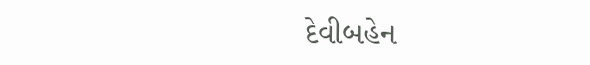દેવીબહેન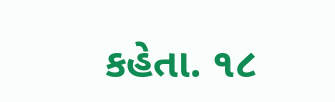કહેતા. ૧૮